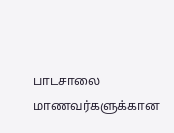பாடசாலை மாணவர்களுக்கான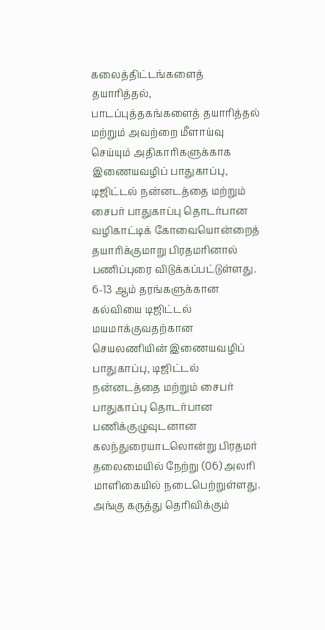கலைத்திட்டங்களைத் தயாரித்தல், பாடப்புத்தகங்களைத் தயாரித்தல் மற்றும் அவற்றை மீளாய்வு செய்யும் அதிகாரிகளுக்காக இணையவழிப் பாதுகாப்பு, டிஜிட்டல் நன்னடத்தை மற்றும் சைபர் பாதுகாப்பு தொடர்பான வழிகாட்டிக் கோவையொன்றைத் தயாரிக்குமாறு பிரதமரினால் பணிப்புரை விடுக்கப்பட்டுள்ளது.
6-13 ஆம் தரங்களுக்கான கல்வியை டிஜிட்டல் மயமாக்குவதற்கான செயலணியின் இணையவழிப் பாதுகாப்பு, டிஜிட்டல் நன்னடத்தை மற்றும் சைபர் பாதுகாப்பு தொடர்பான பணிக்குழுவுடனான கலந்துரையாடலொன்று பிரதமர் தலைமையில் நேற்று (06) அலரி மாளிகையில் நடைபெற்றுள்ளது.
அங்கு கருத்து தெரிவிக்கும்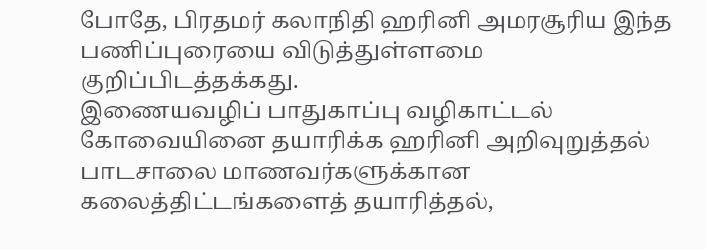போதே, பிரதமர் கலாநிதி ஹரினி அமரசூரிய இந்த பணிப்புரையை விடுத்துள்ளமை குறிப்பிடத்தக்கது.
இணையவழிப் பாதுகாப்பு வழிகாட்டல் கோவையினை தயாரிக்க ஹரினி அறிவுறுத்தல் பாடசாலை மாணவர்களுக்கான கலைத்திட்டங்களைத் தயாரித்தல்,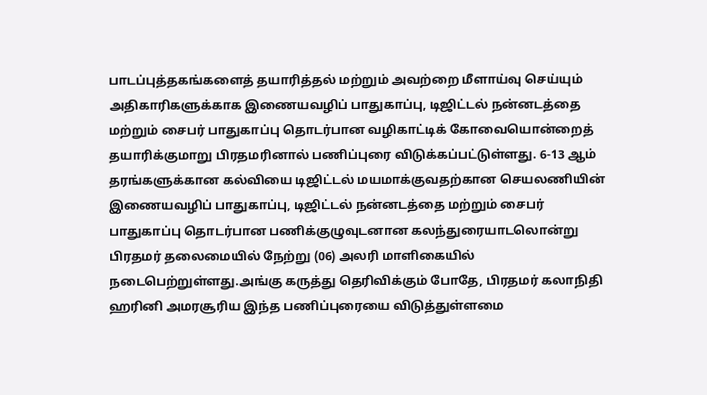பாடப்புத்தகங்களைத் தயாரித்தல் மற்றும் அவற்றை மீளாய்வு செய்யும் அதிகாரிகளுக்காக இணையவழிப் பாதுகாப்பு, டிஜிட்டல் நன்னடத்தை மற்றும் சைபர் பாதுகாப்பு தொடர்பான வழிகாட்டிக் கோவையொன்றைத் தயாரிக்குமாறு பிரதமரினால் பணிப்புரை விடுக்கப்பட்டுள்ளது. 6-13 ஆம் தரங்களுக்கான கல்வியை டிஜிட்டல் மயமாக்குவதற்கான செயலணியின் இணையவழிப் பாதுகாப்பு, டிஜிட்டல் நன்னடத்தை மற்றும் சைபர் பாதுகாப்பு தொடர்பான பணிக்குழுவுடனான கலந்துரையாடலொன்று பிரதமர் தலைமையில் நேற்று (06) அலரி மாளிகையில் நடைபெற்றுள்ளது.அங்கு கருத்து தெரிவிக்கும் போதே, பிரதமர் கலாநிதி ஹரினி அமரசூரிய இந்த பணிப்புரையை விடுத்துள்ளமை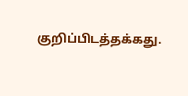குறிப்பிடத்தக்கது.